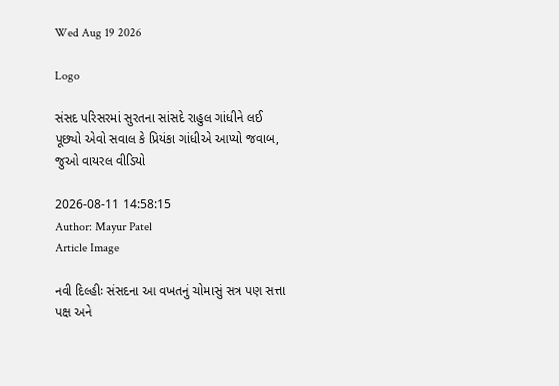Wed Aug 19 2026

Logo

સંસદ પરિસરમાં સુરતના સાંસદે રાહુલ ગાંધીને લઈ પૂછ્યો એવો સવાલ કે પ્રિયંકા ગાંધીએ આપ્યો જવાબ, જુઓ વાયરલ વીડિયો

2026-08-11 14:58:15
Author: Mayur Patel
Article Image

નવી દિલ્હીઃ સંસદના આ વખતનું ચોમાસું સત્ર પણ સત્તા પક્ષ અને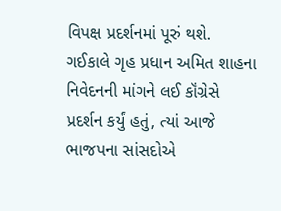વિપક્ષ પ્રદર્શનમાં પૂરું થશે. ગઈકાલે ગૃહ પ્રધાન અમિત શાહના નિવેદનની માંગને લઈ કૉંગ્રેસે પ્રદર્શન કર્યું હતું, ત્યાં આજે ભાજપના સાંસદોએ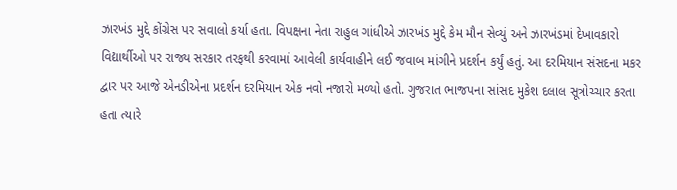ઝારખંડ મુદ્દે કોંગ્રેસ પર સવાલો કર્યા હતા. વિપક્ષના નેતા રાહુલ ગાંધીએ ઝારખંડ મુદ્દે કેમ મૌન સેવ્યું અને ઝારખંડમાં દેખાવકારો વિદ્યાર્થીઓ પર રાજ્ય સરકાર તરફથી કરવામાં આવેલી કાર્યવાહીને લઈ જવાબ માંગીને પ્રદર્શન કર્યું હતું. આ દરમિયાન સંસદના મકર દ્વાર પર આજે એનડીએના પ્રદર્શન દરમિયાન એક નવો નજારો મળ્યો હતો. ગુજરાત ભાજપના સાંસદ મુકેશ દલાલ સૂત્રોચ્ચાર કરતા હતા ત્યારે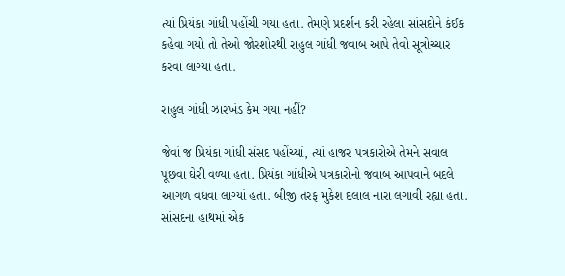ત્યાં પ્રિયંકા ગાંધી પહોંચી ગયા હતા. તેમણે પ્રદર્શન કરી રહેલા સાંસદોને કંઈક કહેવા ગયો તો તેઓ જોરશોરથી રાહુલ ગાંધી જવાબ આપે તેવો સૂત્રોચ્ચાર કરવા લાગ્યા હતા.

રાહુલ ગાંધી ઝારખંડ કેમ ગયા નહીં?

જેવાં જ પ્રિયંકા ગાંધી સંસદ પહોંચ્યાં, ત્યાં હાજર પત્રકારોએ તેમને સવાલ પૂછવા ઘેરી વળ્યા હતા. પ્રિયંકા ગાંધીએ પત્રકારોનો જવાબ આપવાને બદલે આગળ વધવા લાગ્યાં હતા. બીજી તરફ મુકેશ દલાલ નારા લગાવી રહ્યા હતા. સાંસદના હાથમાં એક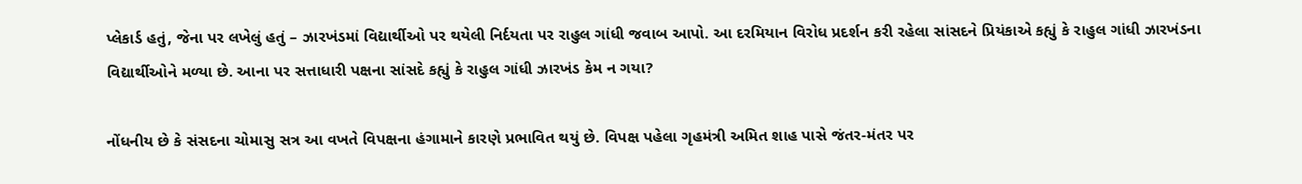પ્લેકાર્ડ હતું, જેના પર લખેલું હતું – ઝારખંડમાં વિદ્યાર્થીઓ પર થયેલી નિર્દયતા પર રાહુલ ગાંધી જવાબ આપો. આ દરમિયાન વિરોધ પ્રદર્શન કરી રહેલા સાંસદને પ્રિયંકાએ કહ્યું કે રાહુલ ગાંધી ઝારખંડના વિદ્યાર્થીઓને મળ્યા છે. આના પર સત્તાધારી પક્ષના સાંસદે કહ્યું કે રાહુલ ગાંધી ઝારખંડ કેમ ન ગયા?

નોંધનીય છે કે સંસદના ચોમાસુ સત્ર આ વખતે વિપક્ષના હંગામાને કારણે પ્રભાવિત થયું છે. વિપક્ષ પહેલા ગૃહમંત્રી અમિત શાહ પાસે જંતર-મંતર પર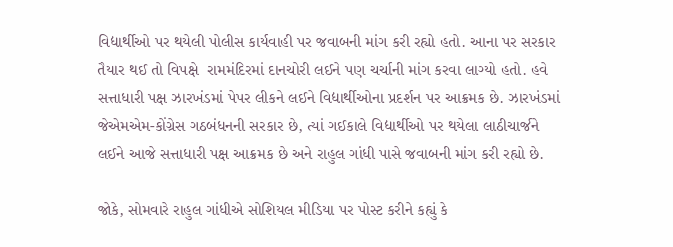વિદ્યાર્થીઓ પર થયેલી પોલીસ કાર્યવાહી પર જવાબની માંગ કરી રહ્યો હતો. આના પર સરકાર તૈયાર થઈ તો વિપક્ષે  રામમંદિરમાં દાનચોરી લઈને પણ ચર્ચાની માંગ કરવા લાગ્યો હતો. હવે સત્તાધારી પક્ષ ઝારખંડમાં પેપર લીકને લઈને વિદ્યાર્થીઓના પ્રદર્શન પર આક્રમક છે. ઝારખંડમાં જેએમએમ-કોંગ્રેસ ગઠબંધનની સરકાર છે, ત્યાં ગઈકાલે વિદ્યાર્થીઓ પર થયેલા લાઠીચાર્જને લઈને આજે સત્તાધારી પક્ષ આક્રમક છે અને રાહુલ ગાંધી પાસે જવાબની માંગ કરી રહ્યો છે.

જોકે, સોમવારે રાહુલ ગાંધીએ સોશિયલ મીડિયા પર પોસ્ટ કરીને કહ્યું કે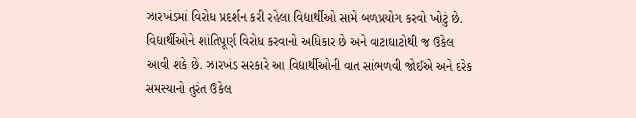ઝારખંડમાં વિરોધ પ્રદર્શન કરી રહેલા વિદ્યાર્થીઓ સામે બળપ્રયોગ કરવો ખોટું છે. વિદ્યાર્થીઓને શાંતિપૂર્ણ વિરોધ કરવાનો અધિકાર છે અને વાટાઘાટોથી જ ઉકેલ આવી શકે છે. ઝારખંડ સરકારે આ વિદ્યાર્થીઓની વાત સાંભળવી જોઈએ અને દરેક સમસ્યાનો તુરંત ઉકેલ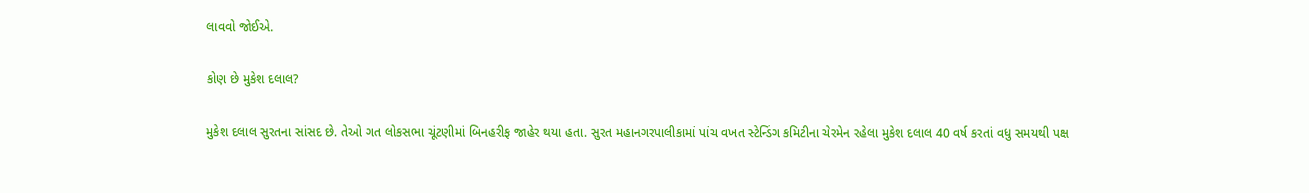લાવવો જોઈએ.

કોણ છે મુકેશ દલાલ?

મુકેશ દલાલ સુરતના સાંસદ છે. તેઓ ગત લોકસભા ચૂંટણીમાં બિનહરીફ જાહેર થયા હતા. સુરત મહાનગરપાલીકામાં પાંચ વખત સ્ટેન્ડિંગ કમિટીના ચેરમેન રહેલા મુકેશ દલાલ 40 વર્ષ કરતાં વધુ સમયથી પક્ષ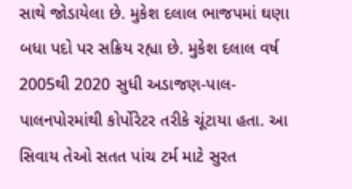સાથે જોડાયેલા છે. મુકેશ દલાલ ભાજપમાં ઘણા બધા પદો પર સક્રિય રહ્યા છે. મુકેશ દલાલ વર્ષ 2005થી 2020 સુધી અડાજણ-પાલ-પાલનપોરમાંથી કોર્પોરેટર તરીકે ચૂંટાયા હતા. આ સિવાય તેઓ સતત પાંચ ટર્મ માટે સુરત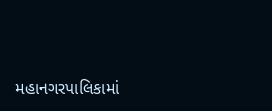મહાનગરપાલિકામાં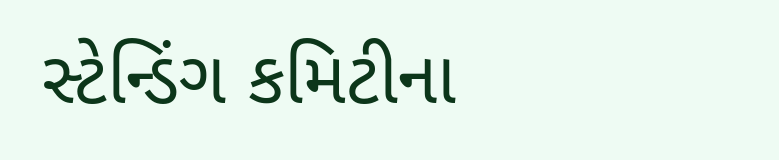સ્ટેન્ડિંગ કમિટીના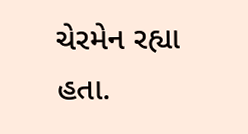ચેરમેન રહ્યા હતા.